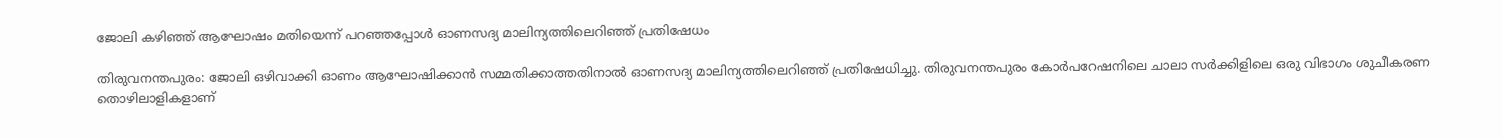ജോലി കഴിഞ്ഞ് ആഘോഷം മതിയെന്ന് പറഞ്ഞപ്പോള്‍ ഓണസദ്യ മാലിന്യത്തിലെറിഞ്ഞ് പ്രതിഷേധം

തിരുവനന്തപുരം: ജോലി ഒഴിവാക്കി ഓണം ആഘോഷിക്കാന്‍ സമ്മതിക്കാത്തതിനാല്‍ ഓണസദ്യ മാലിന്യത്തിലെറിഞ്ഞ് പ്രതിഷേധിച്ചു. തിരുവനന്തപുരം കോര്‍പറേഷനിലെ ചാലാ സര്‍ക്കിളിലെ ഒരു വിഭാഗം ശുചീകരണ തൊഴിലാളികളാണ്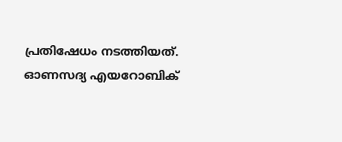പ്രതിഷേധം നടത്തിയത്. ഓണസദ്യ എയറോബിക്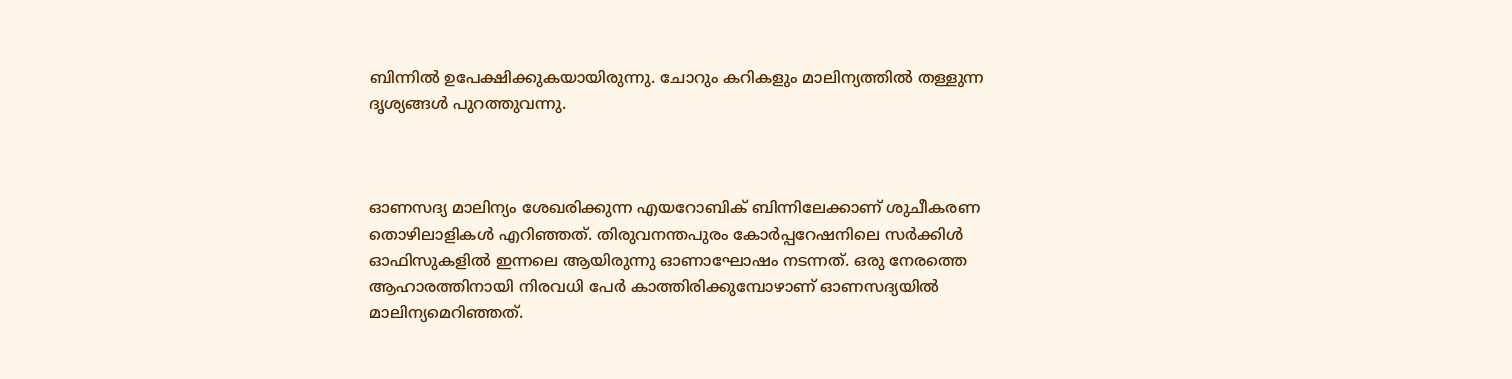ബിന്നില്‍ ഉപേക്ഷിക്കുകയായിരുന്നു. ചോറും കറികളും മാലിന്യത്തില്‍ തള്ളുന്ന ദൃശ്യങ്ങള്‍ പുറത്തുവന്നു.



ഓണസദ്യ മാലിന്യം ശേഖരിക്കുന്ന എയറോബിക് ബിന്നിലേക്കാണ് ശുചീകരണ തൊഴിലാളികള്‍ എറിഞ്ഞത്. തിരുവനന്തപുരം കോര്‍പ്പറേഷനിലെ സര്‍ക്കിള്‍ ഓഫിസുകളില്‍ ഇന്നലെ ആയിരുന്നു ഓണാഘോഷം നടന്നത്. ഒരു നേരത്തെ ആഹാരത്തിനായി നിരവധി പേര്‍ കാത്തിരിക്കുമ്പോഴാണ് ഓണസദ്യയില്‍ മാലിന്യമെറിഞ്ഞത്.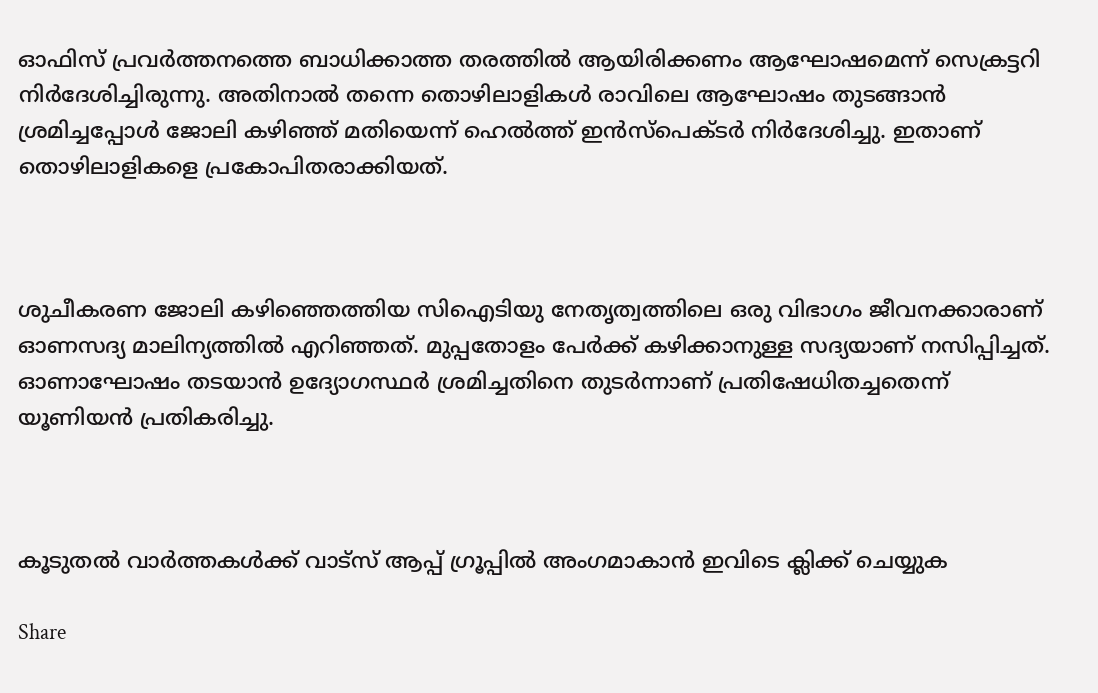ഓഫിസ് പ്രവര്‍ത്തനത്തെ ബാധിക്കാത്ത തരത്തില്‍ ആയിരിക്കണം ആഘോഷമെന്ന് സെക്രട്ടറി നിര്‍ദേശിച്ചിരുന്നു. അതിനാല്‍ തന്നെ തൊഴിലാളികള്‍ രാവിലെ ആഘോഷം തുടങ്ങാന്‍ ശ്രമിച്ചപ്പോള്‍ ജോലി കഴിഞ്ഞ് മതിയെന്ന് ഹെല്‍ത്ത് ഇന്‍സ്‌പെക്ടര്‍ നിര്‍ദേശിച്ചു. ഇതാണ് തൊഴിലാളികളെ പ്രകോപിതരാക്കിയത്.



ശുചീകരണ ജോലി കഴിഞ്ഞെത്തിയ സിഐടിയു നേതൃത്വത്തിലെ ഒരു വിഭാഗം ജീവനക്കാരാണ് ഓണസദ്യ മാലിന്യത്തില്‍ എറിഞ്ഞത്. മുപ്പതോളം പേര്‍ക്ക് കഴിക്കാനുള്ള സദ്യയാണ് നസിപ്പിച്ചത്. ഓണാഘോഷം തടയാന്‍ ഉദ്യോഗസ്ഥര്‍ ശ്രമിച്ചതിനെ തുടര്‍ന്നാണ് പ്രതിഷേധിതച്ചതെന്ന് യൂണിയന്‍ പ്രതികരിച്ചു.



കൂടുതൽ വാർത്തകൾക്ക് വാട്സ് ആപ്പ് ഗ്രൂപ്പിൽ അംഗമാകാൻ ഇവിടെ ക്ലിക്ക് ചെയ്യുക

Share